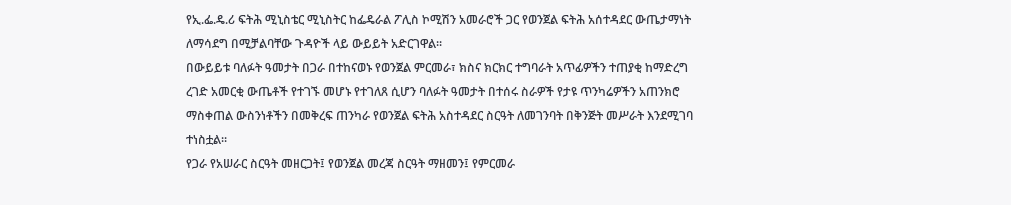የኢ.ፌ.ዴ.ሪ ፍትሕ ሚኒስቴር ሚኒስትር ከፌዴራል ፖሊስ ኮሚሽን አመራሮች ጋር የወንጀል ፍትሕ አሰተዳደር ውጤታማነት ለማሳደግ በሚቻልባቸው ጉዳዮች ላይ ውይይት አድርገዋል፡፡
በውይይቱ ባለፉት ዓመታት በጋራ በተከናወኑ የወንጀል ምርመራ፣ ክስና ክርክር ተግባራት አጥፊዎችን ተጠያቂ ከማድረግ ረገድ አመርቂ ውጤቶች የተገኙ መሆኑ የተገለጸ ሲሆን ባለፉት ዓመታት በተሰሩ ስራዎች የታዩ ጥንካሬዎችን አጠንክሮ ማስቀጠል ውስንነቶችን በመቅረፍ ጠንካራ የወንጀል ፍትሕ አስተዳደር ስርዓት ለመገንባት በቅንጅት መሥራት እንደሚገባ ተነስቷል፡፡
የጋራ የአሠራር ስርዓት መዘርጋት፤ የወንጀል መረጃ ስርዓት ማዘመን፤ የምርመራ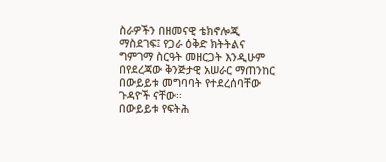ስራዎችን በዘመናዊ ቴክኖሎጂ ማስደገፍ፤ የጋራ ዕቅድ ክትትልና ግምገማ ስርዓት መዘርጋት እንዲሁም በየደረጃው ቅንጅታዊ አሠራር ማጠንከር በውይይቱ መግባባት የተደረሰባቸው ጉዳዮች ናቸው፡፡
በውይይቱ የፍትሕ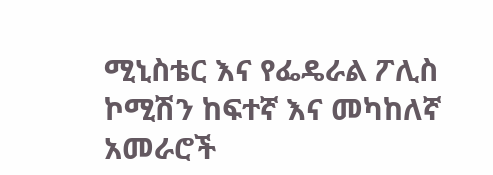ሚኒስቴር እና የፌዴራል ፖሊስ ኮሚሽን ከፍተኛ እና መካከለኛ አመራሮች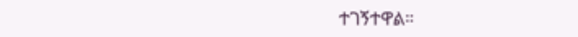ተገኝተዋል።